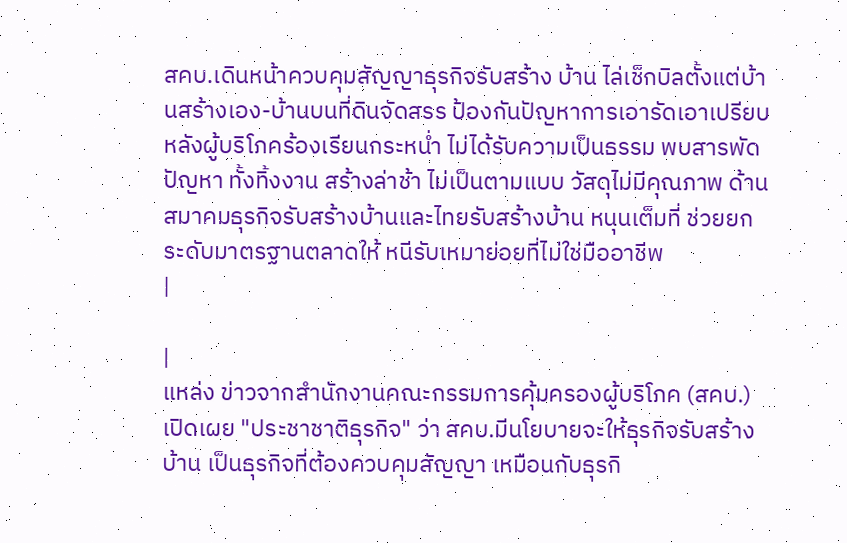สคบ.เดินหน้าควบคุมสัญญาธุรกิจรับสร้าง บ้าน ไล่เช็กบิลตั้งแต่บ้านสร้างเอง-บ้านบนที่ดินจัดสรร ป้องกันปัญหาการเอารัดเอาเปรียบ หลังผู้บริโภคร้องเรียนกระหน่ำ ไม่ได้รับความเป็นธรรม พบสารพัดปัญหา ทั้งทิ้งงาน สร้างล่าช้า ไม่เป็นตามแบบ วัสดุไม่มีคุณภาพ ด้านสมาคมธุรกิจรับสร้างบ้านและไทยรับสร้างบ้าน หนุนเต็มที่ ช่วยยกระดับมาตรฐานตลาดให้ หนีรับเหมาย่อยที่ไม่ใช่มืออาชีพ
|

|
แหล่ง ข่าวจากสำนักงานคณะกรรมการคุ้มครองผู้บริโภค (สคบ.) เปิดเผย "ประชาชาติธุรกิจ" ว่า สคบ.มีนโยบายจะให้ธุรกิจรับสร้างบ้าน เป็นธุรกิจที่ต้องควบคุมสัญญา เหมือนกับธุรกิ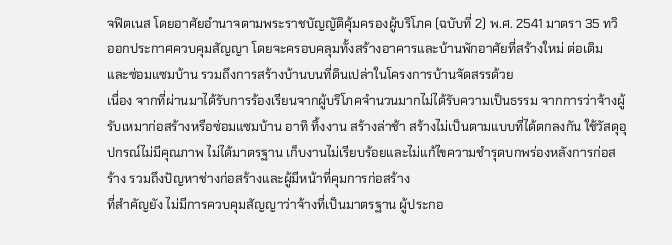จฟิตเนส โดยอาศัยอำนาจตามพระราชบัญญัติคุ้มครองผู้บริโภค (ฉบับที่ 2) พ.ศ. 2541 มาตรา 35 ทวิ ออกประกาศควบคุมสัญญา โดยจะครอบคลุมทั้งสร้างอาคารและบ้านพักอาศัยที่สร้างใหม่ ต่อเติม และซ่อมแซมบ้าน รวมถึงการสร้างบ้านบนที่ดินเปล่าในโครงการบ้านจัดสรรด้วย
เนื่อง จากที่ผ่านมาได้รับการร้องเรียนจากผู้บริโภคจำนวนมากไม่ได้รับความเป็นธรรม จากการว่าจ้างผู้รับเหมาก่อสร้างหรือซ่อมแซมบ้าน อาทิ ทิ้งงาน สร้างล่าช้า สร้างไม่เป็นตามแบบที่ได้ตกลงกัน ใช้วัสดุอุปกรณ์ไม่มีคุณภาพ ไม่ได้มาตรฐาน เก็บงานไม่เรียบร้อยและไม่แก้ไขความชำรุดบกพร่องหลังการก่อสร้าง รวมถึงปัญหาช่างก่อสร้างและผู้มีหน้าที่คุมการก่อสร้าง
ที่สำคัญยัง ไม่มีการควบคุมสัญญาว่าจ้างที่เป็นมาตรฐาน ผู้ประกอ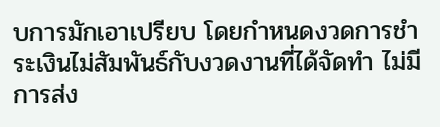บการมักเอาเปรียบ โดยกำหนดงวดการชำระเงินไม่สัมพันธ์กับงวดงานที่ได้จัดทำ ไม่มีการส่ง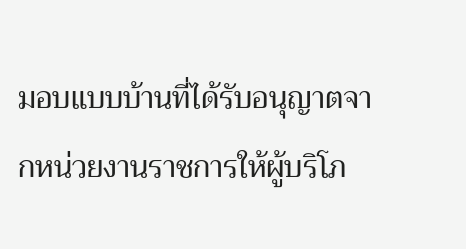มอบแบบบ้านที่ได้รับอนุญาตจากหน่วยงานราชการให้ผู้บริโภ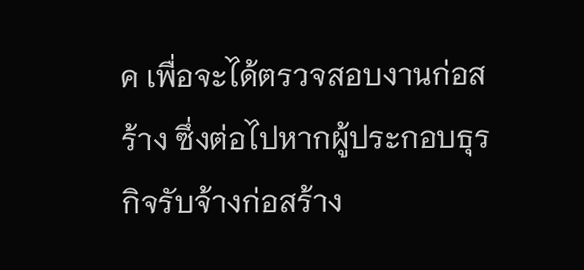ค เพื่อจะได้ตรวจสอบงานก่อสร้าง ซึ่งต่อไปหากผู้ประกอบธุรกิจรับจ้างก่อสร้าง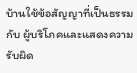บ้านใช้ข้อสัญญาที่เป็นธรรมกับ ผู้บริโภคและแสดงความรับผิด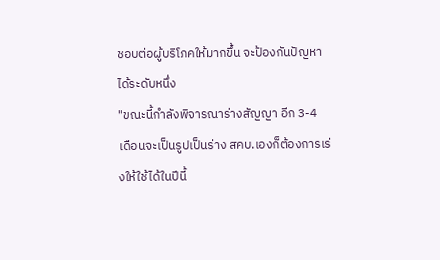ชอบต่อผู้บริโภคให้มากขึ้น จะป้องกันปัญหาได้ระดับหนึ่ง
"ขณะนี้กำลังพิจารณาร่างสัญญา อีก 3-4 เดือนจะเป็นรูปเป็นร่าง สคบ.เองก็ต้องการเร่งให้ใช้ได้ในปีนี้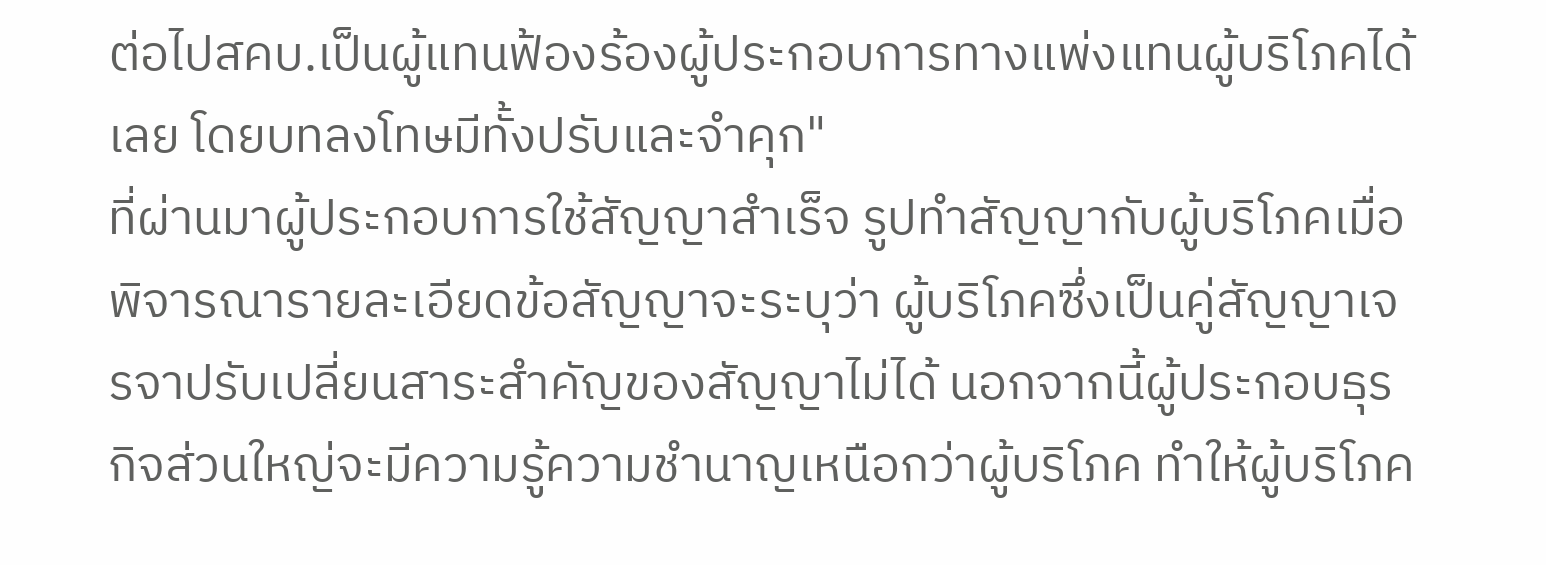ต่อไปสคบ.เป็นผู้แทนฟ้องร้องผู้ประกอบการทางแพ่งแทนผู้บริโภคได้เลย โดยบทลงโทษมีทั้งปรับและจำคุก"
ที่ผ่านมาผู้ประกอบการใช้สัญญาสำเร็จ รูปทำสัญญากับผู้บริโภคเมื่อพิจารณารายละเอียดข้อสัญญาจะระบุว่า ผู้บริโภคซึ่งเป็นคู่สัญญาเจรจาปรับเปลี่ยนสาระสำคัญของสัญญาไม่ได้ นอกจากนี้ผู้ประกอบธุรกิจส่วนใหญ่จะมีความรู้ความชำนาญเหนือกว่าผู้บริโภค ทำให้ผู้บริโภค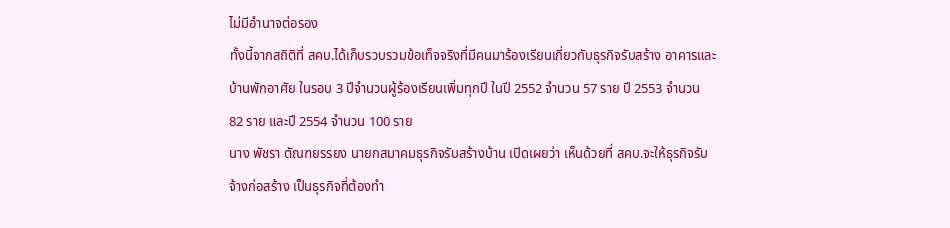ไม่มีอำนาจต่อรอง
ทั้งนี้จากสถิติที่ สคบ.ได้เก็บรวบรวมข้อเท็จจริงที่มีคนมาร้องเรียนเกี่ยวกับธุรกิจรับสร้าง อาคารและบ้านพักอาศัย ในรอบ 3 ปีจำนวนผู้ร้องเรียนเพิ่มทุกปี ในปี 2552 จำนวน 57 ราย ปี 2553 จำนวน 82 ราย และปี 2554 จำนวน 100 ราย
นาง พัชรา ตัณฑยรรยง นายกสมาคมธุรกิจรับสร้างบ้าน เปิดเผยว่า เห็นด้วยที่ สคบ.จะให้ธุรกิจรับจ้างก่อสร้าง เป็นธุรกิจที่ต้องทำ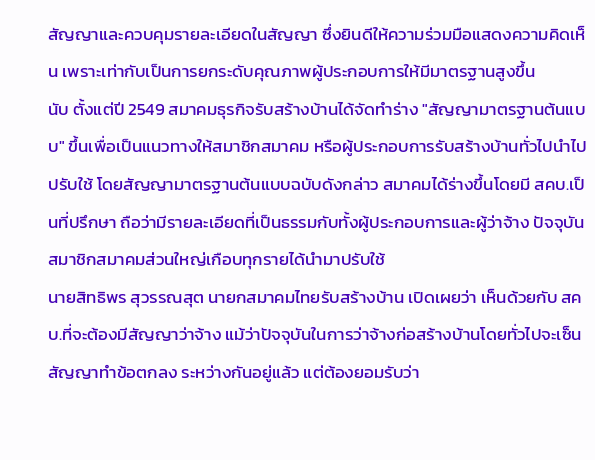สัญญาและควบคุมรายละเอียดในสัญญา ซึ่งยินดีให้ความร่วมมือแสดงความคิดเห็น เพราะเท่ากับเป็นการยกระดับคุณภาพผู้ประกอบการให้มีมาตรฐานสูงขึ้น
นับ ตั้งแต่ปี 2549 สมาคมธุรกิจรับสร้างบ้านได้จัดทำร่าง "สัญญามาตรฐานต้นแบบ" ขึ้นเพื่อเป็นแนวทางให้สมาชิกสมาคม หรือผู้ประกอบการรับสร้างบ้านทั่วไปนำไปปรับใช้ โดยสัญญามาตรฐานต้นแบบฉบับดังกล่าว สมาคมได้ร่างขึ้นโดยมี สคบ.เป็นที่ปรึกษา ถือว่ามีรายละเอียดที่เป็นธรรมกับทั้งผู้ประกอบการและผู้ว่าจ้าง ปัจจุบันสมาชิกสมาคมส่วนใหญ่เกือบทุกรายได้นำมาปรับใช้
นายสิทธิพร สุวรรณสุต นายกสมาคมไทยรับสร้างบ้าน เปิดเผยว่า เห็นด้วยกับ สคบ.ที่จะต้องมีสัญญาว่าจ้าง แม้ว่าปัจจุบันในการว่าจ้างก่อสร้างบ้านโดยทั่วไปจะเซ็นสัญญาทำข้อตกลง ระหว่างกันอยู่แล้ว แต่ต้องยอมรับว่า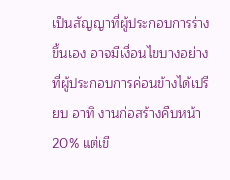เป็นสัญญาที่ผู้ประกอบการร่างขึ้นเอง อาจมีเงื่อนไขบางอย่างที่ผู้ประกอบการค่อนข้างได้เปรียบ อาทิ งานก่อสร้างคืบหน้า 20% แต่เขี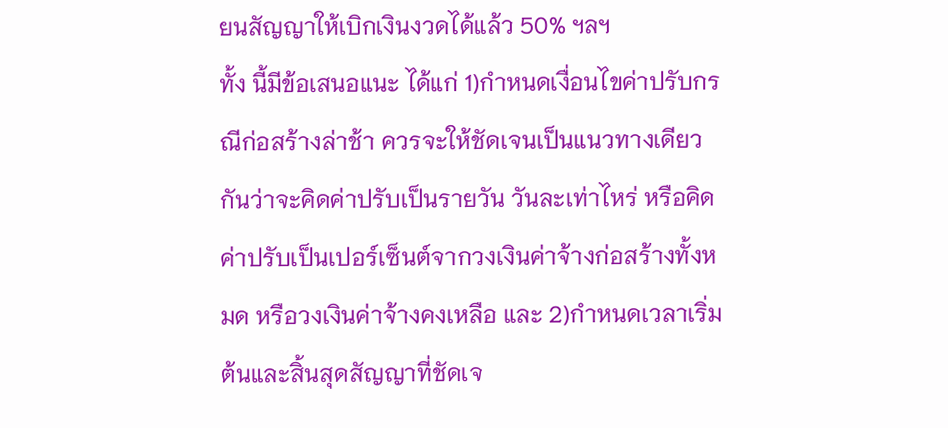ยนสัญญาให้เบิกเงินงวดได้แล้ว 50% ฯลฯ
ทั้ง นี้มีข้อเสนอแนะ ได้แก่ 1)กำหนดเงื่อนไขค่าปรับกรณีก่อสร้างล่าช้า ควรจะให้ชัดเจนเป็นแนวทางเดียวกันว่าจะคิดค่าปรับเป็นรายวัน วันละเท่าไหร่ หรือคิดค่าปรับเป็นเปอร์เซ็นต์จากวงเงินค่าจ้างก่อสร้างทั้งหมด หรือวงเงินค่าจ้างคงเหลือ และ 2)กำหนดเวลาเริ่มต้นและสิ้นสุดสัญญาที่ชัดเจ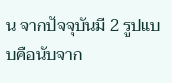น จากปัจจุบันมี 2 รูปแบบคือนับจาก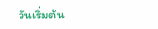วันเริ่มต้น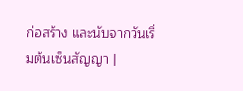ก่อสร้าง และนับจากวันเริ่มต้นเซ็นสัญญา |